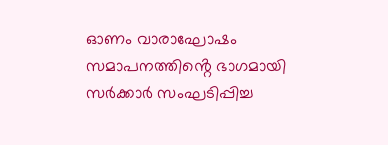ഓണം വാരാഘോഷം സമാപനത്തിൻ്റെ ഭാഗമായി സർക്കാർ സംഘടിപ്പിച്ച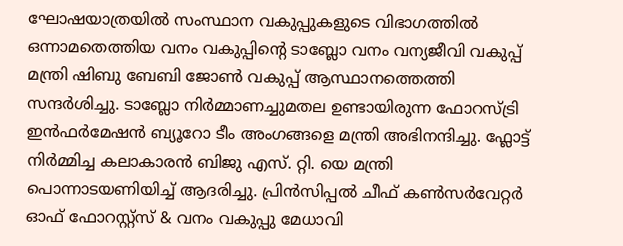ഘോഷയാത്രയിൽ സംസ്ഥാന വകുപ്പുകളുടെ വിഭാഗത്തിൽ ഒന്നാമതെത്തിയ വനം വകുപ്പിൻ്റെ ടാബ്ലോ വനം വന്യജീവി വകുപ്പ് മന്ത്രി ഷിബു ബേബി ജോൺ വകുപ്പ് ആസ്ഥാനത്തെത്തി സന്ദർശിച്ചു. ടാബ്ലോ നിർമ്മാണച്ചുമതല ഉണ്ടായിരുന്ന ഫോറസ്ട്രി ഇൻഫർമേഷൻ ബ്യൂറോ ടീം അംഗങ്ങളെ മന്ത്രി അഭിനന്ദിച്ചു. ഫ്ലോട്ട് നിർമ്മിച്ച കലാകാരൻ ബിജു എസ്. റ്റി. യെ മന്ത്രി പൊന്നാടയണിയിച്ച് ആദരിച്ചു. പ്രിൻസിപ്പൽ ചീഫ് കൺസർവേറ്റർ ഓഫ് ഫോറസ്റ്റ്സ് & വനം വകുപ്പു മേധാവി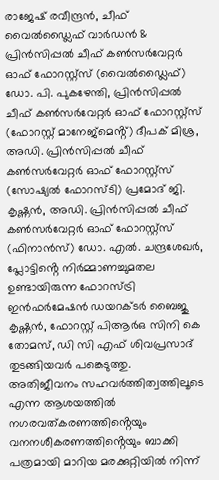രാജേഷ് രവീന്ദ്രൻ, ചീഫ് വൈൽഡ്ലൈഫ് വാർഡൻ & പ്രിൻസിപ്പൽ ചീഫ് കൺസർവേറ്റർ ഓഫ് ഫോറസ്റ്റ്സ് (വൈൽഡ്ലൈഫ്) ഡോ. പി. പുകഴേന്തി, പ്രിൻസിപ്പൽ ചീഫ് കൺസർവേറ്റർ ഓഫ് ഫോറസ്റ്റ്സ് (ഫോറസ്റ്റ് മാനേജ്മെൻ്റ്) ദീപക് മിശ്ര, അഡി. പ്രിൻസിപ്പൽ ചീഫ് കൺസർവേറ്റർ ഓഫ് ഫോറസ്റ്റ്സ് (സോഷ്യൽ ഫോറസ്ടി) പ്രമോദ് ജി. കൃഷ്ണൻ, അഡി. പ്രിൻസിപ്പൽ ചീഫ് കൺസർവേറ്റർ ഓഫ് ഫോറസ്റ്റ്സ് (ഫിനാൻസ്) ഡോ. എൽ. ചന്ദ്രശേഖർ, പ്ലോട്ടിൻ്റെ നിർമ്മാണച്ചുമതല ഉണ്ടായിരുന്ന ഫോറസ്ട്രി ഇൻഫർമേഷൻ ഡയറക്ടർ ബൈജു കൃഷ്ണൻ, ഫോറസ്റ്റ് പിആർഒ സിനി കെ തോമസ്, ഡി സി എഫ് ശിവപ്രസാദ് തുടങ്ങിയവർ പങ്കെടുത്തു.
അതിജീവനം സഹവർത്തിത്വത്തിലൂടെ എന്ന ആശയത്തിൽ നഗരവത്കരണത്തിൻ്റെയും വനനശീകരണത്തിൻ്റെയും ബാക്കി പത്രമായി മാറിയ മരക്കുറ്റിയിൽ നിന്ന്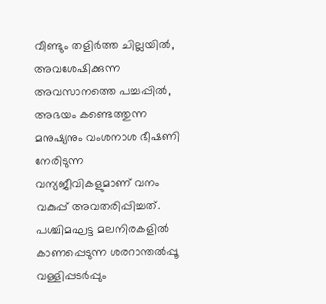വീണ്ടും തളിർത്ത ചില്ലയിൽ, അവശേഷിക്കുന്ന അവസാനത്തെ പച്ചപ്പിൽ, അഭയം കണ്ടെത്തുന്ന മനുഷ്യനും വംശനാശ ഭീഷണി നേരിടുന്ന വന്യജീവികളുമാണ് വനം വകുപ്പ് അവതരിപ്പിച്ചത്. പശ്ചിമഘട്ട മലനിരകളിൽ കാണപ്പെടുന്ന ശരറാന്തൽപ്പൂ വള്ളിപ്പടർപ്പും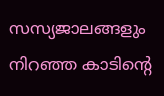സസ്യജാലങ്ങളും നിറഞ്ഞ കാടിൻ്റെ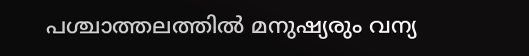പശ്ചാത്തലത്തിൽ മനുഷ്യരും വന്യ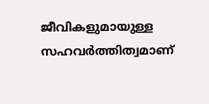ജീവികളുമായുള്ള സഹവർത്തിത്വമാണ്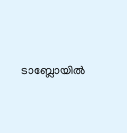ടാബ്ലോയിൽ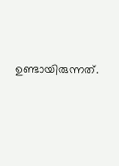ഉണ്ടായിരുന്നത്.